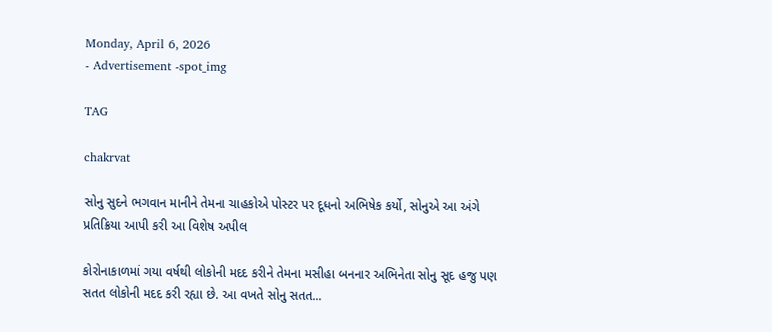Monday, April 6, 2026
- Advertisement -spot_img

TAG

chakrvat

સોનુ સુદને ભગવાન માનીને તેમના ચાહકોએ પોસ્ટર પર દૂધનો અભિષેક કર્યો, સોનુએ આ અંગે પ્રતિક્રિયા આપી કરી આ વિશેષ અપીલ

કોરોનાકાળમાં ગયા વર્ષથી લોકોની મદદ કરીને તેમના મસીહા બનનાર અભિનેતા સોનુ સૂદ હજુ પણ સતત લોકોની મદદ કરી રહ્યા છે. આ વખતે સોનુ સતત...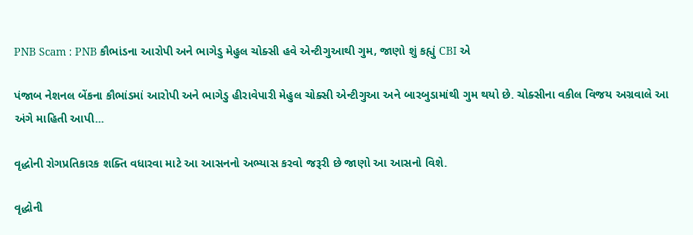PNB Scam : PNB કૌભાંડના આરોપી અને ભાગેડુ મેહુલ ચોક્સી હવે એન્ટીગુઆથી ગુમ, જાણો શું કહ્યું CBI એ

પંજાબ નેશનલ બેંકના કૌભાંડમાં આરોપી અને ભાગેડુ હીરાવેપારી મેહુલ ચોક્સી એન્ટીગુઆ અને બારબુડામાંથી ગુમ થયો છે. ચોક્સીના વકીલ વિજય અગ્રવાલે આ અંગે માહિતી આપી...

વૃદ્ધોની રોગપ્રતિકારક શક્તિ વધારવા માટે આ આસનનો અભ્યાસ કરવો જરૂરી છે જાણો આ આસનો વિશે.

વૃદ્ધોની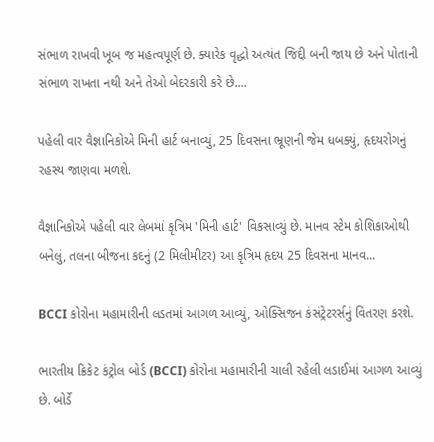સંભાળ રાખવી ખૂબ જ મહત્વપૂર્ણ છે. ક્યારેક વૃદ્ધો અત્યંત જિદ્દી બની જાય છે અને પોતાની સંભાળ રાખતા નથી અને તેઓ બેદરકારી કરે છે....

પહેલી વાર વૈજ્ઞાનિકોએ મિની હાર્ટ બનાવ્યું, 25 દિવસના ભ્રૂણની જેમ ધબક્યું, હૃદયરોગનું રહસ્ય જાણવા મળશે.

વૈજ્ઞાનિકોએ પહેલી વાર લેબમાં કૃત્રિમ 'મિની હાર્ટ' વિકસાવ્યું છે. માનવ સ્ટેમ કોશિકાઓથી બનેલું, તલના બીજના કદનું (2 મિલીમીટર) આ કૃત્રિમ હૃદય 25 દિવસના માનવ...

BCCI કોરોના મહામારીની લડતમાં આગળ આવ્યું, ઓક્સિજન કંસંટ્રેટરર્સનું વિતરણ કરશે.

ભારતીય ક્રિકેટ કંટ્રોલ બોર્ડ (BCCI) કોરોના મહામારીની ચાલી રહેલી લડાઈમાં આગળ આવ્યું છે. બોર્ડે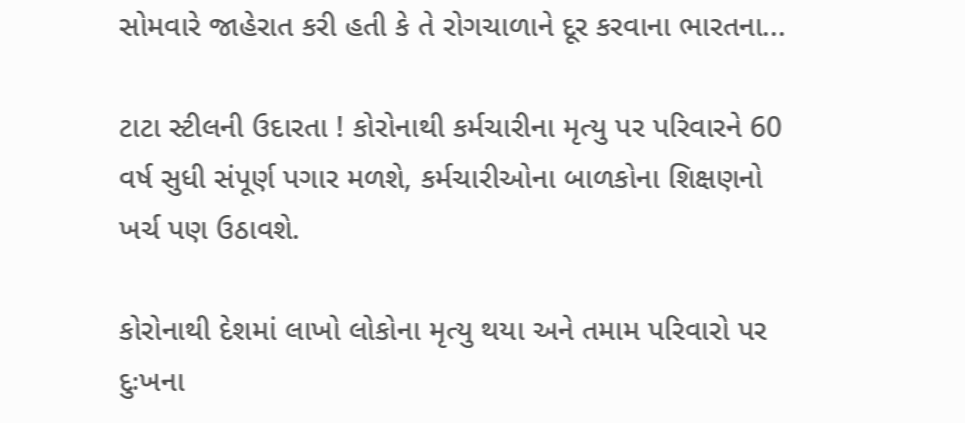સોમવારે જાહેરાત કરી હતી કે તે રોગચાળાને દૂર કરવાના ભારતના...

ટાટા સ્ટીલની ઉદારતા ! કોરોનાથી કર્મચારીના મૃત્યુ પર પરિવારને 60 વર્ષ સુધી સંપૂર્ણ પગાર મળશે, કર્મચારીઓના બાળકોના શિક્ષણનો ખર્ચ પણ ઉઠાવશે.

કોરોનાથી દેશમાં લાખો લોકોના મૃત્યુ થયા અને તમામ પરિવારો પર દુઃખના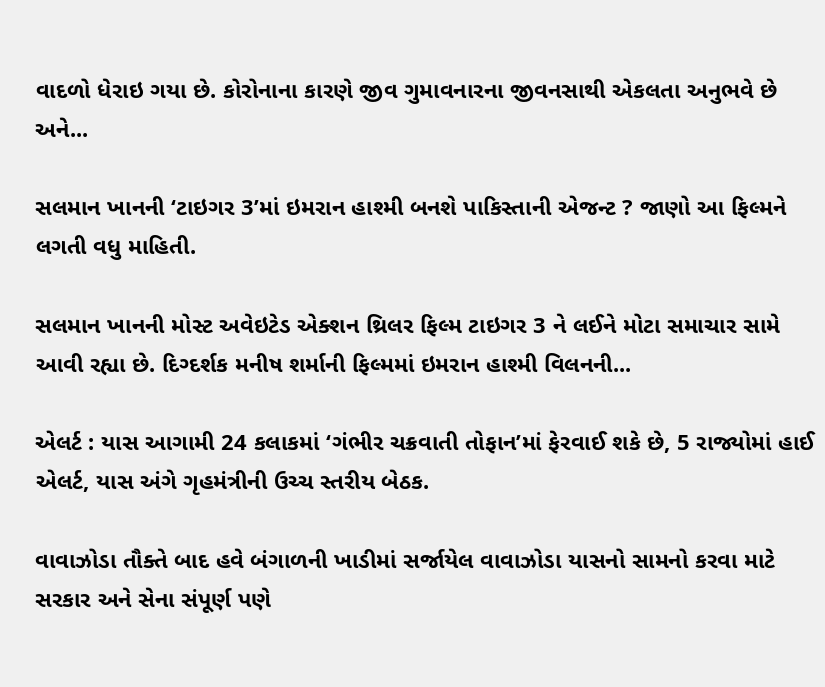વાદળો ધેરાઇ ગયા છે. કોરોનાના કારણે જીવ ગુમાવનારના જીવનસાથી એકલતા અનુભવે છે અને...

સલમાન ખાનની ‘ટાઇગર 3’માં ઇમરાન હાશ્મી બનશે પાકિસ્તાની એજન્ટ ? જાણો આ ફિલ્મને લગતી વધુ માહિતી.

સલમાન ખાનની મોસ્ટ અવેઇટેડ એક્શન થ્રિલર ફિલ્મ ટાઇગર 3 ને લઈને મોટા સમાચાર સામે આવી રહ્યા છે. દિગ્દર્શક મનીષ શર્માની ફિલ્મમાં ઇમરાન હાશ્મી વિલનની...

એલર્ટ : યાસ આગામી 24 કલાકમાં ‘ગંભીર ચક્રવાતી તોફાન’માં ફેરવાઈ શકે છે, 5 રાજ્યોમાં હાઈ એલર્ટ, યાસ અંગે ગૃહમંત્રીની ઉચ્ચ સ્તરીય બેઠક.

વાવાઝોડા તૌક્તે બાદ હવે બંગાળની ખાડીમાં સર્જાયેલ વાવાઝોડા યાસનો સામનો કરવા માટે સરકાર અને સેના સંપૂર્ણ પણે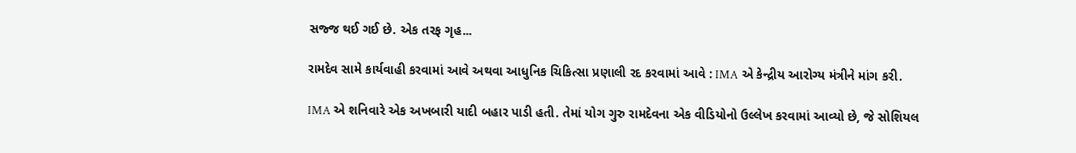સજ્જ થઈ ગઈ છે. એક તરફ ગૃહ...

રામદેવ સામે કાર્યવાહી કરવામાં આવે અથવા આધુનિક ચિકિત્સા પ્રણાલી રદ કરવામાં આવે : IMA એ કેન્દ્રીય આરોગ્ય મંત્રીને માંગ કરી.

IMA એ શનિવારે એક અખબારી યાદી બહાર પાડી હતી. તેમાં યોગ ગુરુ રામદેવના એક વીડિયોનો ઉલ્લેખ કરવામાં આવ્યો છે, જે સોશિયલ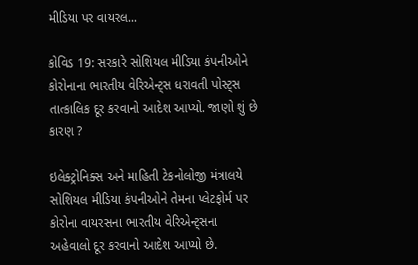મીડિયા પર વાયરલ...

કોવિડ 19: સરકારે સોશિયલ મીડિયા કંપનીઓને કોરોનાના ભારતીય વેરિએન્ટ્સ ધરાવતી પોસ્ટ્સ તાત્કાલિક દૂર કરવાનો આદેશ આપ્યો. જાણો શું છે કારણ ?

ઇલેક્ટ્રોનિક્સ અને માહિતી ટેકનોલોજી મંત્રાલયે સોશિયલ મીડિયા કંપનીઓને તેમના પ્લેટફોર્મ પર કોરોના વાયરસના ભારતીય વેરિએન્ટ્સના અહેવાલો દૂર કરવાનો આદેશ આપ્યો છે.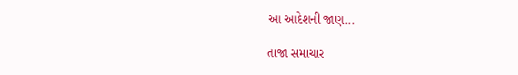આ આદેશની જાણ...

તાજા સમાચાર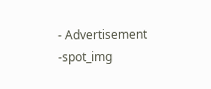- Advertisement -spot_img